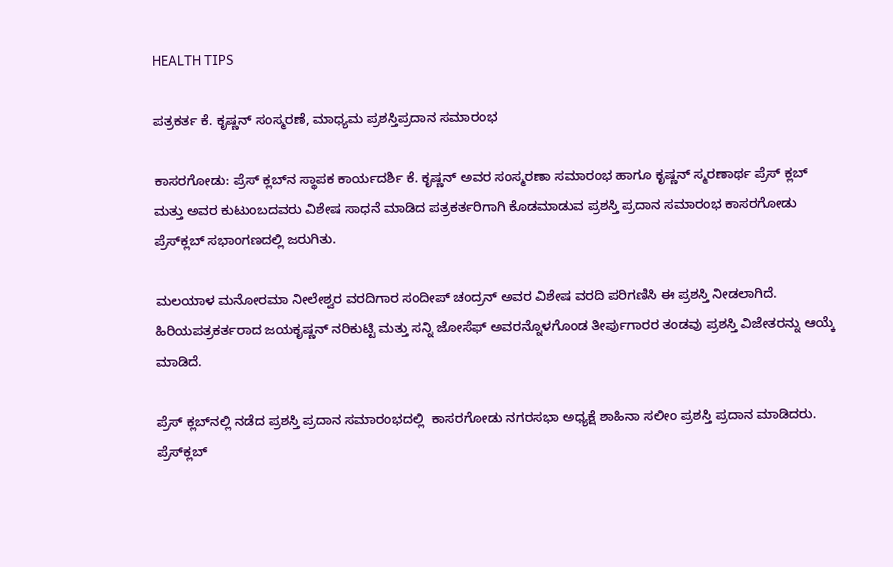HEALTH TIPS

ಪತ್ರಕರ್ತ ಕೆ. ಕೃಷ್ಣನ್ ಸಂಸ್ಮರಣೆ, ಮಾಧ್ಯಮ ಪ್ರಶಸ್ತಿಪ್ರದಾನ ಸಮಾರಂಭ

ಕಾಸರಗೋಡು: ಪ್ರೆಸ್ ಕ್ಲಬ್‍ನ ಸ್ಥಾಪಕ ಕಾರ್ಯದರ್ಶಿ ಕೆ. ಕೃಷ್ಣನ್ ಅವರ ಸಂಸ್ಮರಣಾ ಸಮಾರಂಭ ಹಾಗೂ ಕೃಷ್ಣನ್ ಸ್ಮರಣಾರ್ಥ ಪ್ರೆಸ್ ಕ್ಲಬ್ ಮತ್ತು ಅವರ ಕುಟುಂಬದವರು ವಿಶೇಷ ಸಾಧನೆ ಮಾಡಿದ ಪತ್ರಕರ್ತರಿಗಾಗಿ ಕೊಡಮಾಡುವ ಪ್ರಶಸ್ತಿ ಪ್ರದಾನ ಸಮಾರಂಭ ಕಾಸರಗೋಡು ಪ್ರೆಸ್‍ಕ್ಲಬ್ ಸಭಾಂಗಣದಲ್ಲಿ ಜರುಗಿತು.

ಮಲಯಾಳ ಮನೋರಮಾ ನೀಲೇಶ್ವರ ವರದಿಗಾರ ಸಂದೀಪ್ ಚಂದ್ರನ್ ಅವರ ವಿಶೇಷ ವರದಿ ಪರಿಗಣಿಸಿ ಈ ಪ್ರಶಸ್ತಿ ನೀಡಲಾಗಿದೆ. ಹಿರಿಯಪತ್ರಕರ್ತರಾದ ಜಯಕೃಷ್ಣನ್ ನರಿಕುಟ್ಟಿ ಮತ್ತು ಸನ್ನಿ ಜೋಸೆಫ್ ಅವರನ್ನೊಳಗೊಂಡ ತೀರ್ಪುಗಾರರ ತಂಡವು ಪ್ರಶಸ್ತಿ ವಿಜೇತರನ್ನು ಆಯ್ಕೆ ಮಾಡಿದೆ.

ಪ್ರೆಸ್ ಕ್ಲಬ್‍ನಲ್ಲಿ ನಡೆದ ಪ್ರಶಸ್ತಿ ಪ್ರದಾನ ಸಮಾರಂಭದಲ್ಲಿ  ಕಾಸರಗೋಡು ನಗರಸಭಾ ಅಧ್ಯಕ್ಷೆ ಶಾಹಿನಾ ಸಲೀಂ ಪ್ರಶಸ್ತಿ ಪ್ರದಾನ ಮಾಡಿದರು. ಪ್ರೆಸ್‍ಕ್ಲಬ್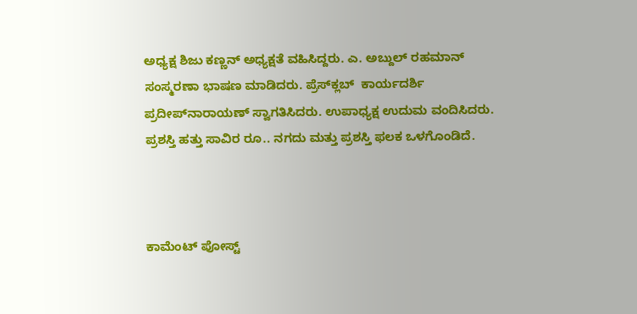ಅಧ್ಯಕ್ಷ ಶಿಜು ಕಣ್ಣನ್ ಅಧ್ಯಕ್ಷತೆ ವಹಿಸಿದ್ದರು. ಎ. ಅಬ್ದುಲ್ ರಹಮಾನ್ ಸಂಸ್ಮರಣಾ ಭಾಷಣ ಮಾಡಿದರು. ಪ್ರೆಸ್‍ಕ್ಲಬ್  ಕಾರ್ಯದರ್ಶಿ ಪ್ರದೀಪ್‍ನಾರಾಯಣ್ ಸ್ವಾಗತಿಸಿದರು. ಉಪಾಧ್ಯಕ್ಷ ಉದುಮ ವಂದಿಸಿದರು. ಪ್ರಶಸ್ತಿ ಹತ್ತು ಸಾವಿರ ರೂ.. ನಗದು ಮತ್ತು ಪ್ರಶಸ್ತಿ ಫಲಕ ಒಳಗೊಂಡಿದೆ.



ಕಾಮೆಂಟ್‌‌ ಪೋಸ್ಟ್‌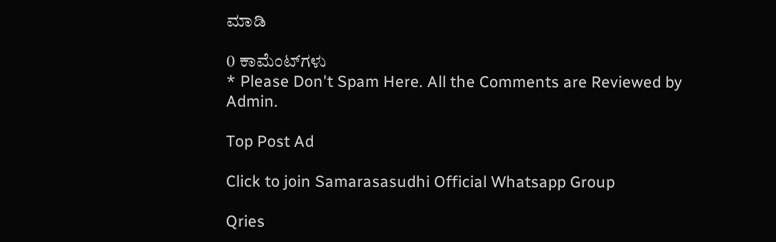ಮಾಡಿ

0 ಕಾಮೆಂಟ್‌ಗಳು
* Please Don't Spam Here. All the Comments are Reviewed by Admin.

Top Post Ad

Click to join Samarasasudhi Official Whatsapp Group

Qries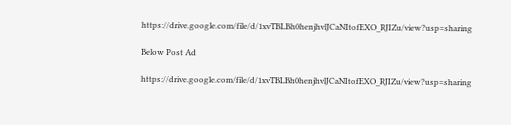https://drive.google.com/file/d/1xvTBLBh0henjhvlJCaNItofEXO_RJIZu/view?usp=sharing

Below Post Ad

https://drive.google.com/file/d/1xvTBLBh0henjhvlJCaNItofEXO_RJIZu/view?usp=sharing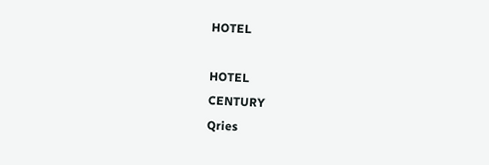HOTEL

HOTEL
CENTURY
Qries